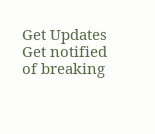Get Updates
Get notified of breaking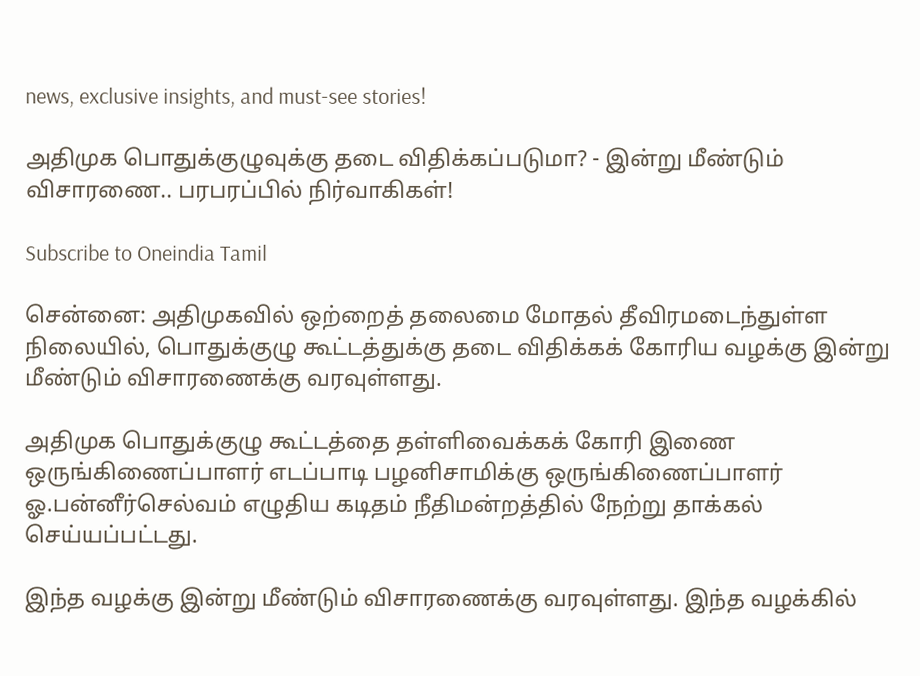news, exclusive insights, and must-see stories!

அதிமுக பொதுக்குழுவுக்கு தடை விதிக்கப்படுமா? - இன்று மீண்டும் விசாரணை.. பரபரப்பில் நிர்வாகிகள்!

Subscribe to Oneindia Tamil

சென்னை: அதிமுகவில் ஒற்றைத் தலைமை மோதல் தீவிரமடைந்துள்ள நிலையில், பொதுக்குழு கூட்டத்துக்கு தடை விதிக்கக் கோரிய வழக்கு இன்று மீண்டும் விசாரணைக்கு வரவுள்ளது.

அதிமுக பொதுக்குழு கூட்டத்தை தள்ளிவைக்கக் கோரி இணை ஒருங்கிணைப்பாளர் எடப்பாடி பழனிசாமிக்கு ஒருங்கிணைப்பாளர் ஓ.பன்னீர்செல்வம் எழுதிய கடிதம் நீதிமன்றத்தில் நேற்று தாக்கல் செய்யப்பட்டது.

இந்த வழக்கு இன்று மீண்டும் விசாரணைக்கு வரவுள்ளது. இந்த வழக்கில்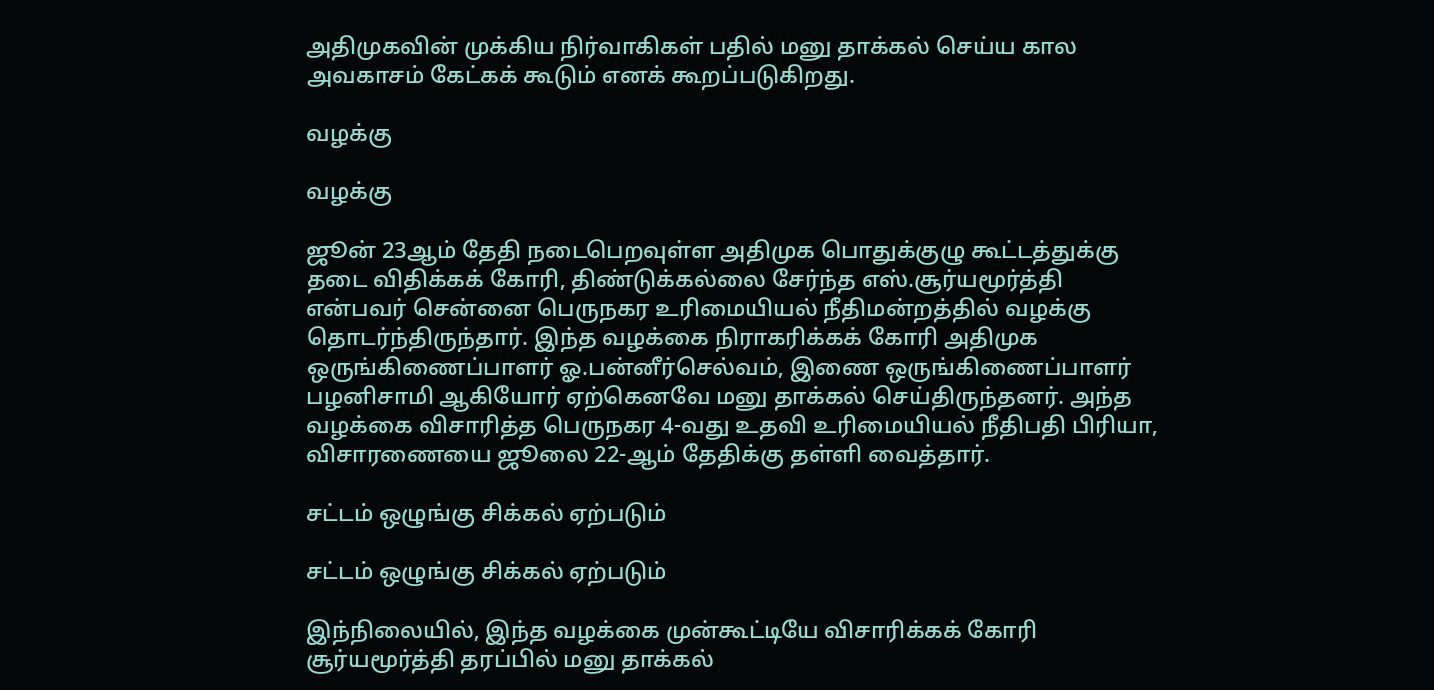அதிமுகவின் முக்கிய நிர்வாகிகள் பதில் மனு தாக்கல் செய்ய கால அவகாசம் கேட்கக் கூடும் எனக் கூறப்படுகிறது.

வழக்கு

வழக்கு

ஜூன் 23ஆம் தேதி நடைபெறவுள்ள அதிமுக பொதுக்குழு கூட்டத்துக்கு தடை விதிக்கக் கோரி, திண்டுக்கல்லை சேர்ந்த எஸ்.சூர்யமூர்த்தி என்பவர் சென்னை பெருநகர உரிமையியல் நீதிமன்றத்தில் வழக்கு தொடர்ந்திருந்தார். இந்த வழக்கை நிராகரிக்கக் கோரி அதிமுக ஒருங்கிணைப்பாளர் ஓ.பன்னீர்செல்வம், இணை ஒருங்கிணைப்பாளர் பழனிசாமி ஆகியோர் ஏற்கெனவே மனு தாக்கல் செய்திருந்தனர். அந்த வழக்கை விசாரித்த பெருநகர 4-வது உதவி உரிமையியல் நீதிபதி பிரியா, விசாரணையை ஜூலை 22-ஆம் தேதிக்கு தள்ளி வைத்தார்.

சட்டம் ஒழுங்கு சிக்கல் ஏற்படும்

சட்டம் ஒழுங்கு சிக்கல் ஏற்படும்

இந்நிலையில், இந்த வழக்கை முன்கூட்டியே விசாரிக்கக் கோரி சூர்யமூர்த்தி தரப்பில் மனு தாக்கல்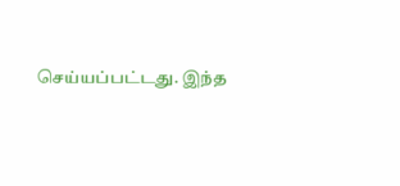செய்யப்பட்டது. இந்த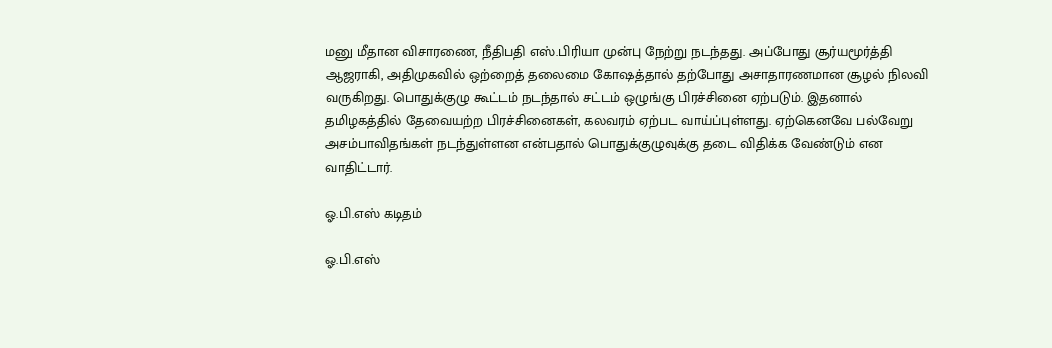மனு மீதான விசாரணை, நீதிபதி எஸ்.பிரியா முன்பு நேற்று நடந்தது. அப்போது சூர்யமூர்த்தி ஆஜராகி, அதிமுகவில் ஒற்றைத் தலைமை கோஷத்தால் தற்போது அசாதாரணமான சூழல் நிலவி வருகிறது. பொதுக்குழு கூட்டம் நடந்தால் சட்டம் ஒழுங்கு பிரச்சினை ஏற்படும். இதனால் தமிழகத்தில் தேவையற்ற பிரச்சினைகள், கலவரம் ஏற்பட வாய்ப்புள்ளது. ஏற்கெனவே பல்வேறு அசம்பாவிதங்கள் நடந்துள்ளன என்பதால் பொதுக்குழுவுக்கு தடை விதிக்க வேண்டும் என வாதிட்டார்.

ஓ.பி.எஸ் கடிதம்

ஓ.பி.எஸ்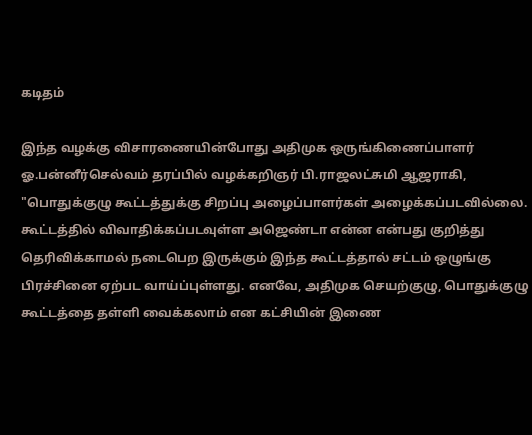கடிதம்

இந்த வழக்கு விசாரணையின்போது அதிமுக ஒருங்கிணைப்பாளர் ஓ.பன்னீர்செல்வம் தரப்பில் வழக்கறிஞர் பி.ராஜலட்சுமி ஆஜராகி, "பொதுக்குழு கூட்டத்துக்கு சிறப்பு அழைப்பாளர்கள் அழைக்கப்படவில்லை. கூட்டத்தில் விவாதிக்கப்படவுள்ள அஜெண்டா என்ன என்பது குறித்து தெரிவிக்காமல் நடைபெற இருக்கும் இந்த கூட்டத்தால் சட்டம் ஒழுங்கு பிரச்சினை ஏற்பட வாய்ப்புள்ளது. எனவே, அதிமுக செயற்குழு, பொதுக்குழு கூட்டத்தை தள்ளி வைக்கலாம் என கட்சியின் இணை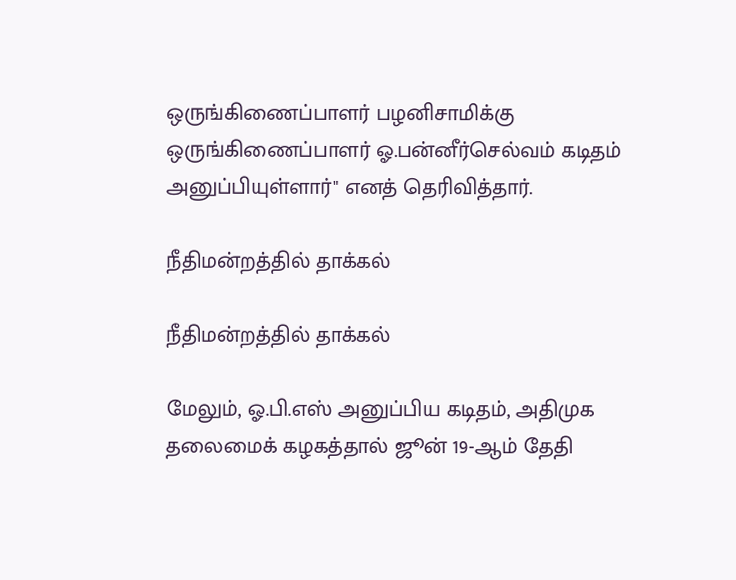ஒருங்கிணைப்பாளர் பழனிசாமிக்கு ஒருங்கிணைப்பாளர் ஓ.பன்னீர்செல்வம் கடிதம் அனுப்பியுள்ளார்" எனத் தெரிவித்தார்.

நீதிமன்றத்தில் தாக்கல்

நீதிமன்றத்தில் தாக்கல்

மேலும், ஓ.பி.எஸ் அனுப்பிய கடிதம், அதிமுக தலைமைக் கழகத்தால் ஜூன் 19-ஆம் தேதி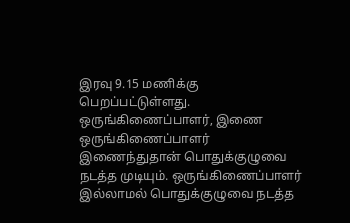இரவு 9.15 மணிக்கு பெறப்பட்டுள்ளது. ஒருங்கிணைப்பாளர், இணை ஒருங்கிணைப்பாளர் இணைந்துதான் பொதுக்குழுவை நடத்த முடியும். ஒருங்கிணைப்பாளர் இல்லாமல் பொதுக்குழுவை நடத்த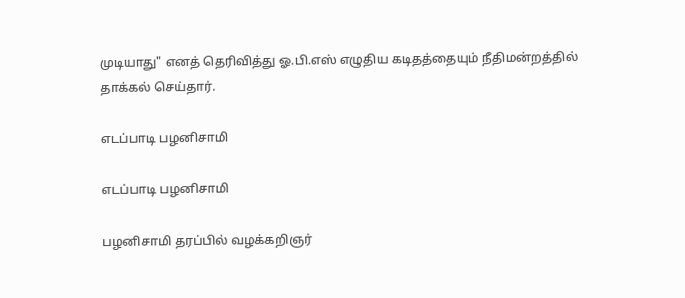முடியாது" எனத் தெரிவித்து ஓ.பி.எஸ் எழுதிய கடிதத்தையும் நீதிமன்றத்தில் தாக்கல் செய்தார்.

எடப்பாடி பழனிசாமி

எடப்பாடி பழனிசாமி

பழனிசாமி தரப்பில் வழக்கறிஞர்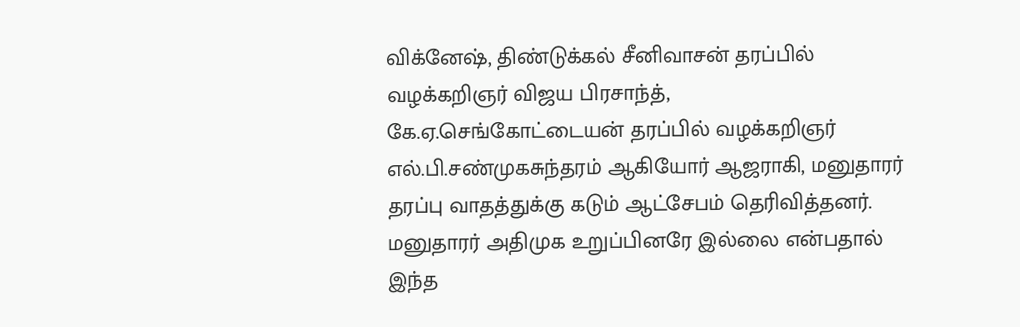விக்னேஷ், திண்டுக்கல் சீனிவாசன் தரப்பில் வழக்கறிஞர் விஜய பிரசாந்த், கே.ஏ.செங்கோட்டையன் தரப்பில் வழக்கறிஞர் எல்.பி.சண்முகசுந்தரம் ஆகியோர் ஆஜராகி, மனுதாரர் தரப்பு வாதத்துக்கு கடும் ஆட்சேபம் தெரிவித்தனர். மனுதாரர் அதிமுக உறுப்பினரே இல்லை என்பதால் இந்த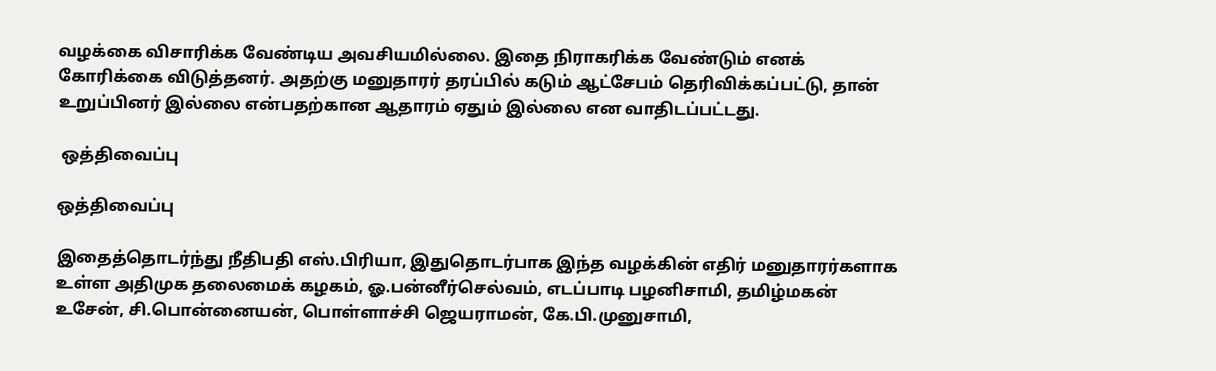வழக்கை விசாரிக்க வேண்டிய அவசியமில்லை. இதை நிராகரிக்க வேண்டும் எனக் கோரிக்கை விடுத்தனர். அதற்கு மனுதாரர் தரப்பில் கடும் ஆட்சேபம் தெரிவிக்கப்பட்டு, தான் உறுப்பினர் இல்லை என்பதற்கான ஆதாரம் ஏதும் இல்லை என வாதிடப்பட்டது.

 ஒத்திவைப்பு

ஒத்திவைப்பு

இதைத்தொடர்ந்து நீதிபதி எஸ்.பிரியா, இதுதொடர்பாக இந்த வழக்கின் எதிர் மனுதாரர்களாக உள்ள அதிமுக தலைமைக் கழகம், ஓ.பன்னீர்செல்வம், எடப்பாடி பழனிசாமி, தமிழ்மகன் உசேன், சி.பொன்னையன், பொள்ளாச்சி ஜெயராமன், கே.பி.முனுசாமி,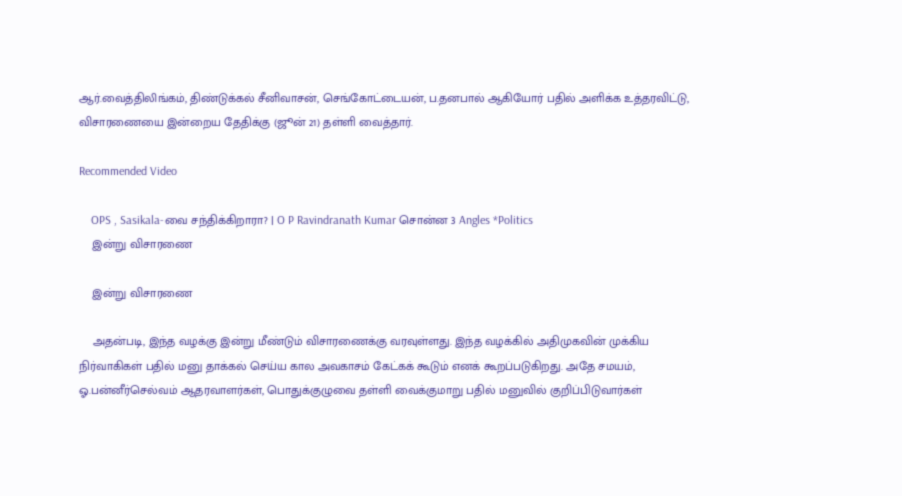ஆர்.வைத்திலிங்கம், திண்டுக்கல் சீனிவாசன், செங்கோட்டையன், ப.தனபால் ஆகியோர் பதில் அளிக்க உத்தரவிட்டு, விசாரணையை இன்றைய தேதிக்கு (ஜூன் 21) தள்ளி வைத்தார்.

Recommended Video

    OPS , Sasikala-வை சந்திக்கிறாரா? | O P Ravindranath Kumar சொன்ன 3 Angles *Politics
    இன்று விசாரணை

    இன்று விசாரணை

    அதன்படி, இந்த வழக்கு இன்று மீண்டும் விசாரணைக்கு வரவுள்ளது. இந்த வழக்கில் அதிமுகவின் முக்கிய நிர்வாகிகள் பதில் மனு தாக்கல் செய்ய கால அவகாசம் கேட்கக் கூடும் எனக் கூறப்படுகிறது. அதே சமயம், ஓ.பன்னீர்செல்வம் ஆதரவாளர்கள், பொதுக்குழுவை தள்ளி வைக்குமாறு பதில் மனுவில் குறிப்பிடுவார்கள்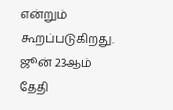என்றும் கூறப்படுகிறது. ஜூன் 23ஆம் தேதி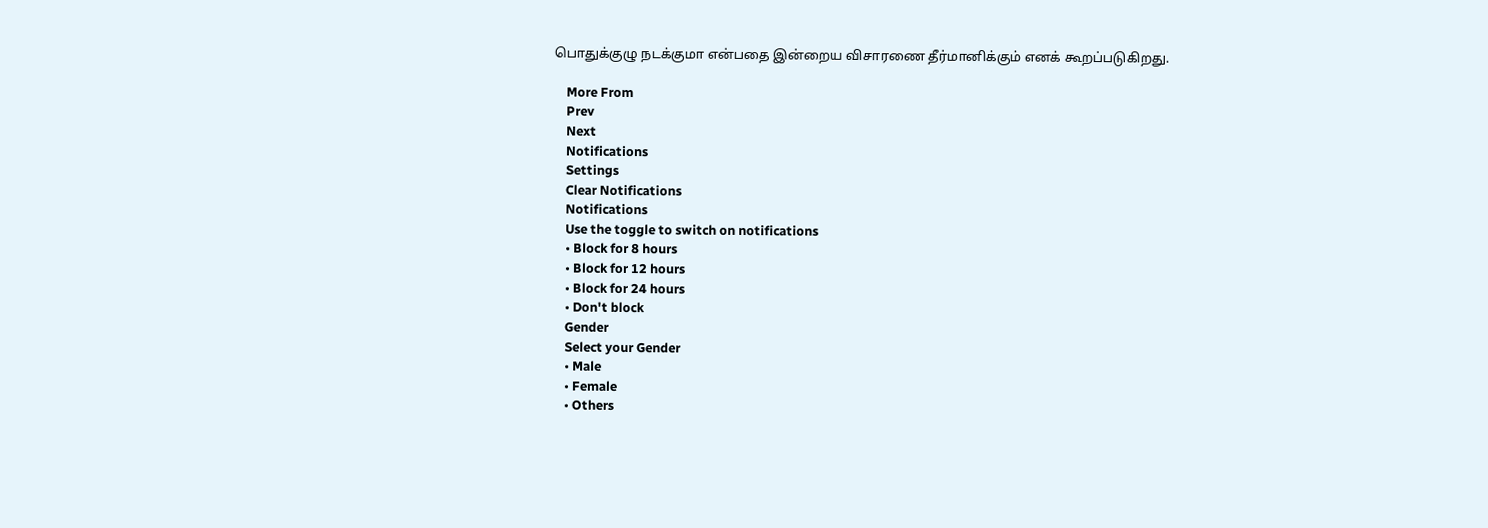பொதுக்குழு நடக்குமா என்பதை இன்றைய விசாரணை தீர்மானிக்கும் எனக் கூறப்படுகிறது.

    More From
    Prev
    Next
    Notifications
    Settings
    Clear Notifications
    Notifications
    Use the toggle to switch on notifications
    • Block for 8 hours
    • Block for 12 hours
    • Block for 24 hours
    • Don't block
    Gender
    Select your Gender
    • Male
    • Female
    • Others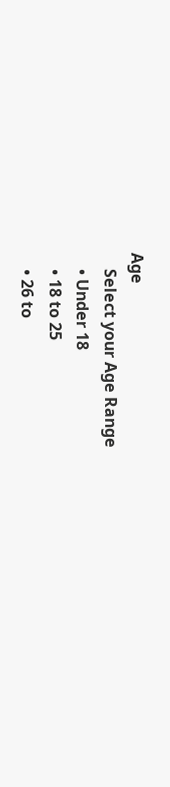Age
    Select your Age Range
    • Under 18
    • 18 to 25
    • 26 to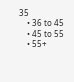35
    • 36 to 45
    • 45 to 55
    • 55+